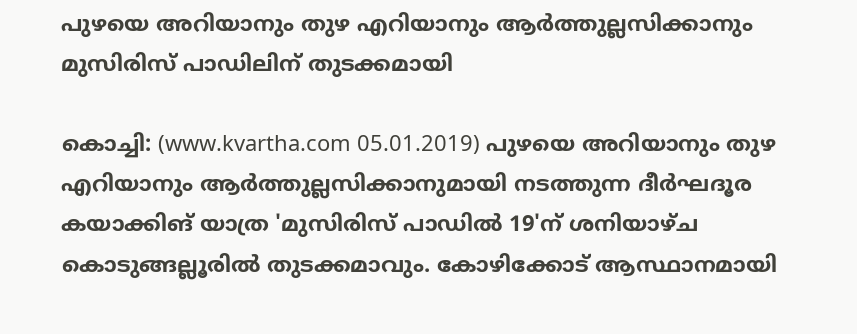പുഴയെ അറിയാനും തുഴ എറിയാനും ആര്‍ത്തുല്ലസിക്കാനും മുസിരിസ് പാഡിലിന് തുടക്കമായി

കൊച്ചി: (www.kvartha.com 05.01.2019) പുഴയെ അറിയാനും തുഴ എറിയാനും ആര്‍ത്തുല്ലസിക്കാനുമായി നടത്തുന്ന ദീര്‍ഘദൂര കയാക്കിങ് യാത്ര 'മുസിരിസ് പാഡില്‍ 19'ന് ശനിയാഴ്ച കൊടുങ്ങല്ലൂരില്‍ തുടക്കമാവും. കോഴിക്കോട് ആസ്ഥാനമായി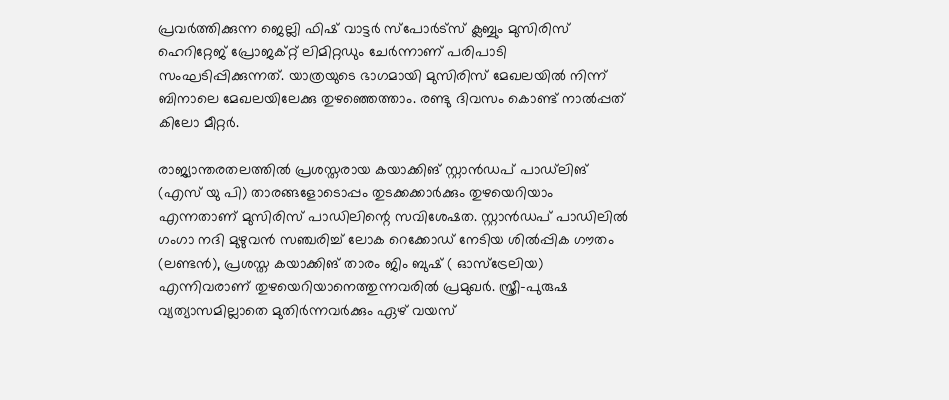പ്രവര്‍ത്തിക്കുന്ന ജെല്ലി ഫിഷ് വാട്ടര്‍ സ്‌പോര്‍ട്‌സ് ക്ലബ്ബും മുസിരിസ് ഹെറിറ്റേജ് പ്രോജക്റ്റ് ലിമിറ്റഡും ചേര്‍ന്നാണ് പരിപാടി സംഘടിപ്പിക്കുന്നത്. യാത്രയുടെ ഭാഗമായി മുസിരിസ് മേഖലയില്‍ നിന്ന് ബിനാലെ മേഖലയിലേക്കു തുഴഞ്ഞെത്താം. രണ്ടു ദിവസം കൊണ്ട് നാല്‍പ്പത് കിലോ മീറ്റര്‍.

രാജ്യാന്തരതലത്തില്‍ പ്രശസ്തരായ കയാക്കിങ് സ്റ്റാന്‍ഡപ് പാഡ്‌ലിങ് (എസ് യു പി) താരങ്ങളോടൊപ്പം തുടക്കക്കാര്‍ക്കും തുഴയെറിയാം എന്നതാണ് മുസിരിസ് പാഡിലിന്റെ സവിശേഷത. സ്റ്റാന്‍ഡപ് പാഡിലില്‍ ഗംഗാ നദി മുഴുവന്‍ സഞ്ചരിച്ച് ലോക റെക്കോഡ് നേടിയ ശില്‍പ്പിക ഗൗതം (ലണ്ടന്‍), പ്രശസ്ത കയാക്കിങ് താരം ജിം ബുഷ് ( ഓസ്‌ട്രേലിയ) എന്നിവരാണ് തുഴയെറിയാനെത്തുന്നവരില്‍ പ്രമുഖര്‍. സ്ത്രീ-പുരുഷ വ്യത്യാസമില്ലാതെ മുതിര്‍ന്നവര്‍ക്കും ഏഴ് വയസ്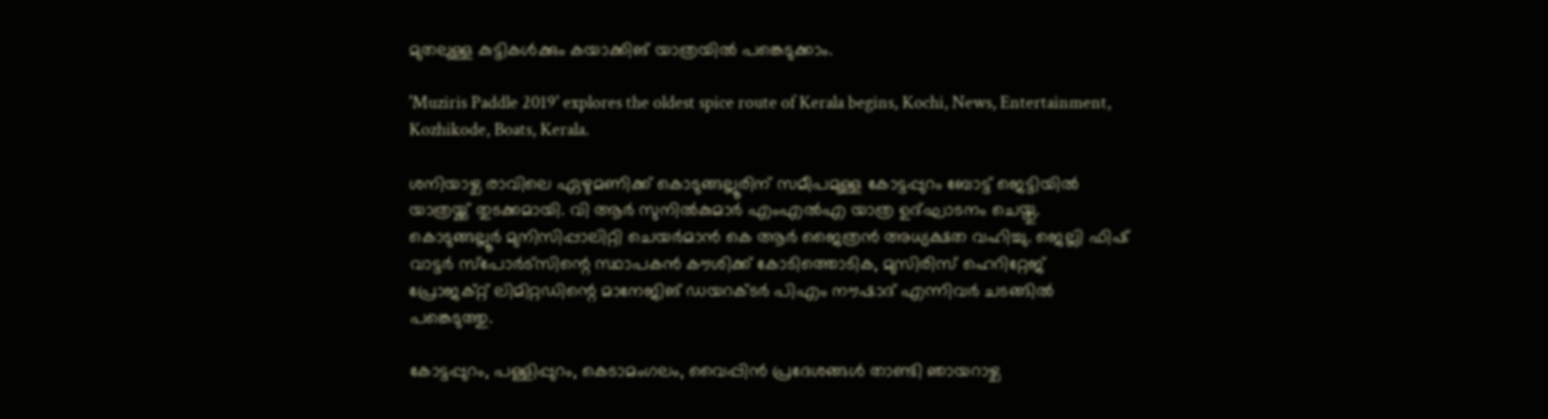മുതലുള്ള കുട്ടികള്‍ക്കും കയാക്കിങ് യാത്രയില്‍ പങ്കെടുക്കാം.

'Muziris Paddle 2019' explores the oldest spice route of Kerala begins, Kochi, News, Entertainment, Kozhikode, Boats, Kerala.

ശനിയാഴ്ച രാവിലെ ഏഴുമണിക്ക് കൊടുങ്ങല്ലൂരിന് സമീപമുള്ള കോട്ടപ്പുറം ബോട്ട് ജെട്ടിയില്‍ യാത്രയ്ക്ക് തുടക്കമായി. വി ആര്‍ സുനില്‍കുമാര്‍ എംഎല്‍എ യാത്ര ഉദ്ഘാടനം ചെയ്തു. കൊടുങ്ങല്ലൂര്‍ മുനിസിപ്പാലിറ്റി ചെയര്‍മാന്‍ കെ ആര്‍ ജൈത്രന്‍ അധ്യക്ഷത വഹിച്ചു. ജെല്ലി ഫിഷ് വാട്ടര്‍ സ്‌പോര്‍ട്‌സിന്റെ സ്ഥാപകന്‍ കൗശിക്ക് കോടിത്തൊടിക, മുസിരിസ് ഹെറിറ്റേജ് പ്രോജക്റ്റ് ലിമിറ്റഡിന്റെ മാനേജിങ് ഡയറക്ടര്‍ പിഎം നൗഷാദ് എന്നിവര്‍ ചടങ്ങില്‍ പങ്കെടുത്തു.

കോട്ടപ്പുറം, പള്ളിപ്പുറം, കെടാമംഗലം, വൈപ്പിന്‍ പ്രദേശങ്ങള്‍ താണ്ടി ഞായറാഴ്ച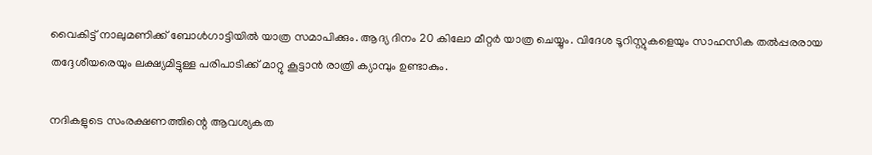വൈകിട്ട് നാലുമണിക്ക് ബോള്‍ഗാട്ടിയില്‍ യാത്ര സമാപിക്കും. ആദ്യ ദിനം 20 കിലോ മീറ്റര്‍ യാത്ര ചെയ്യും. വിദേശ ടൂറിസ്റ്റുകളെയും സാഹസിക തല്‍പ്പരരായ തദ്ദേശീയരെയും ലക്ഷ്യമിട്ടുള്ള പരിപാടിക്ക് മാറ്റു കൂട്ടാന്‍ രാത്രി ക്യാമ്പും ഉണ്ടാകും.

നദികളുടെ സംരക്ഷണത്തിന്റെ ആവശ്യകത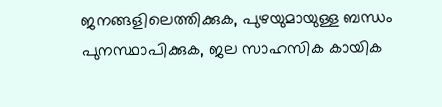ജനങ്ങളിലെത്തിക്കുക, പുഴയുമായുള്ള ബന്ധം പുനസ്ഥാപിക്കുക, ജല സാഹസിക കായിക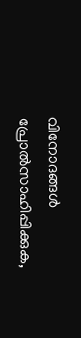വിനോദങ്ങള്‍ പ്രോല്‍സാഹിപ്പിക്കുക,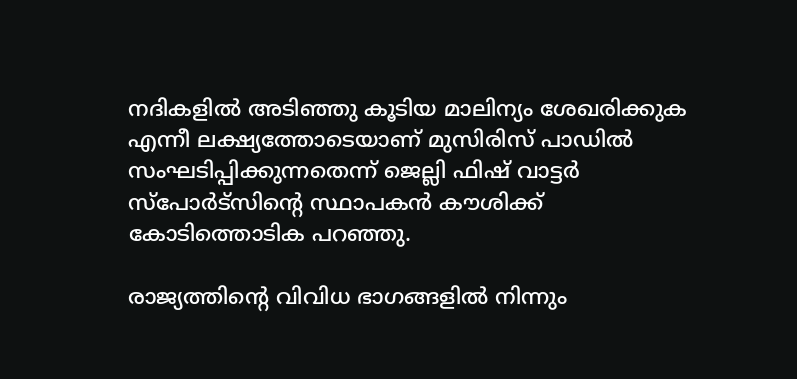നദികളില്‍ അടിഞ്ഞു കൂടിയ മാലിന്യം ശേഖരിക്കുക എന്നീ ലക്ഷ്യത്തോടെയാണ് മുസിരിസ് പാഡില്‍ സംഘടിപ്പിക്കുന്നതെന്ന് ജെല്ലി ഫിഷ് വാട്ടര്‍ സ്‌പോര്‍ട്‌സിന്റെ സ്ഥാപകന്‍ കൗശിക്ക് കോടിത്തൊടിക പറഞ്ഞു.

രാജ്യത്തിന്റെ വിവിധ ഭാഗങ്ങളില്‍ നിന്നും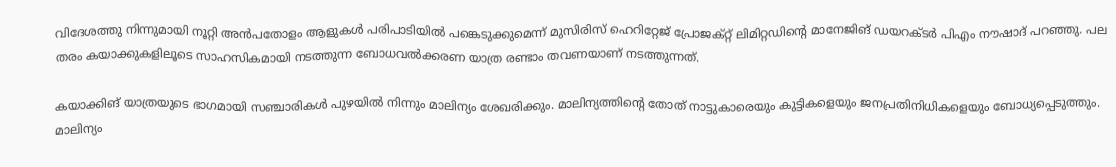വിദേശത്തു നിന്നുമായി നൂറ്റി അന്‍പതോളം ആളുകള്‍ പരിപാടിയില്‍ പങ്കെടുക്കുമെന്ന് മുസിരിസ് ഹെറിറ്റേജ് പ്രോജക്റ്റ് ലിമിറ്റഡിന്റെ മാനേജിങ് ഡയറക്ടര്‍ പിഎം നൗഷാദ് പറഞ്ഞു. പല തരം കയാക്കുകളിലൂടെ സാഹസികമായി നടത്തുന്ന ബോധവല്‍ക്കരണ യാത്ര രണ്ടാം തവണയാണ് നടത്തുന്നത്.

കയാക്കിങ് യാത്രയുടെ ഭാഗമായി സഞ്ചാരികള്‍ പുഴയില്‍ നിന്നും മാലിന്യം ശേഖരിക്കും. മാലിന്യത്തിന്റെ തോത് നാട്ടുകാരെയും കുട്ടികളെയും ജനപ്രതിനിധികളെയും ബോധ്യപ്പെടുത്തും. മാലിന്യം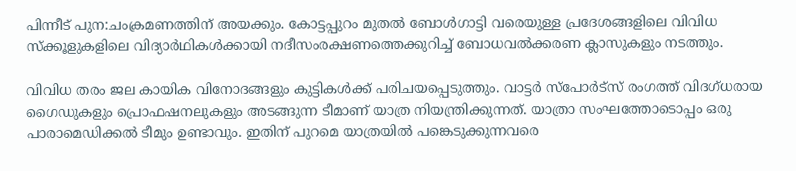പിന്നീട് പുന:ചംക്രമണത്തിന് അയക്കും. കോട്ടപ്പുറം മുതല്‍ ബോള്‍ഗാട്ടി വരെയുള്ള പ്രദേശങ്ങളിലെ വിവിധ സ്‌ക്കൂളുകളിലെ വിദ്യാര്‍ഥികള്‍ക്കായി നദീസംരക്ഷണത്തെക്കുറിച്ച് ബോധവല്‍ക്കരണ ക്ലാസുകളും നടത്തും.

വിവിധ തരം ജല കായിക വിനോദങ്ങളും കുട്ടികള്‍ക്ക് പരിചയപ്പെടുത്തും. വാട്ടര്‍ സ്‌പോര്‍ട്‌സ് രംഗത്ത് വിദഗ്ധരായ ഗൈഡുകളും പ്രൊഫഷനലുകളും അടങ്ങുന്ന ടീമാണ് യാത്ര നിയന്ത്രിക്കുന്നത്. യാത്രാ സംഘത്തോടൊപ്പം ഒരു പാരാമെഡിക്കല്‍ ടീമും ഉണ്ടാവും. ഇതിന് പുറമെ യാത്രയില്‍ പങ്കെടുക്കുന്നവരെ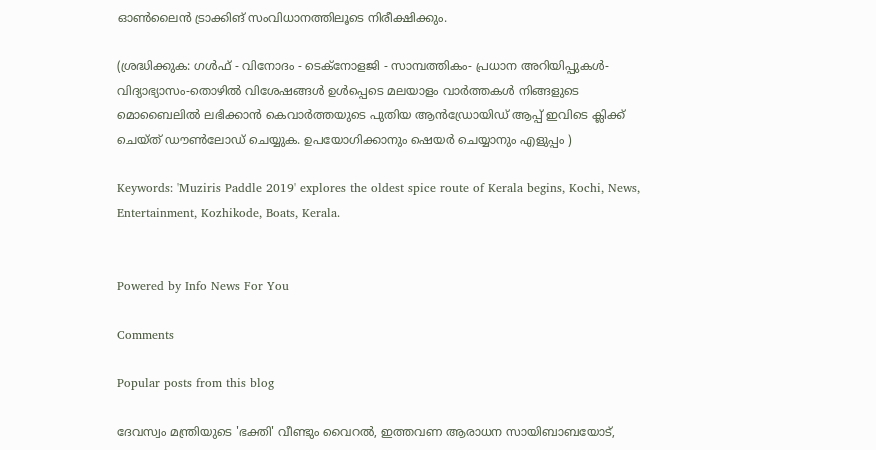ഓണ്‍ലൈന്‍ ട്രാക്കിങ് സംവിധാനത്തിലൂടെ നിരീക്ഷിക്കും.

(ശ്രദ്ധിക്കുക: ഗൾഫ് - വിനോദം - ടെക്നോളജി - സാമ്പത്തികം- പ്രധാന അറിയിപ്പുകൾ-വിദ്യാഭ്യാസം-തൊഴിൽ വിശേഷങ്ങൾ ഉൾപ്പെടെ മലയാളം വാർത്തകൾ നിങ്ങളുടെ മൊബൈലിൽ ലഭിക്കാൻ കെവാർത്തയുടെ പുതിയ ആൻഡ്രോയിഡ് ആപ്പ് ഇവിടെ ക്ലിക്ക് ചെയ്ത് ഡൗൺലോഡ് ചെയ്യുക. ഉപയോഗിക്കാനും ഷെയർ ചെയ്യാനും എളുപ്പം )

Keywords: 'Muziris Paddle 2019' explores the oldest spice route of Kerala begins, Kochi, News, Entertainment, Kozhikode, Boats, Kerala.


Powered by Info News For You

Comments

Popular posts from this blog

ദേവസ്വം മന്ത്രിയുടെ 'ഭക്തി' വീണ്ടും വൈറല്‍, ഇത്തവണ ആരാധന സായിബാബയോട്,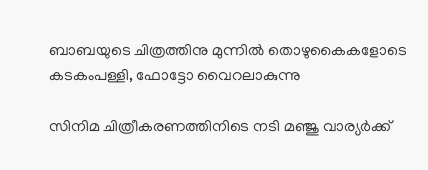ബാബയുടെ ചിത്രത്തിനു മുന്നില്‍ തൊഴുകൈകളോടെ കടകംപള്ളി, ഫോട്ടോ വൈറലാകുന്നു

സിനിമ ചിത്രീകരണത്തിനിടെ നടി മഞ്ജു വാര്യര്‍ക്ക്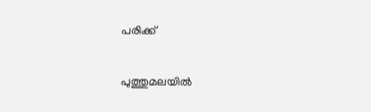പരിക്ക്

പുത്തുമലയില്‍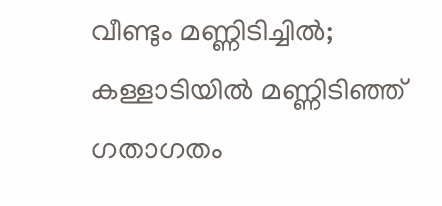വീണ്ടും മണ്ണിടിച്ചില്‍; കള്ളാടിയില്‍ മണ്ണിടിഞ്ഞ് ഗതാഗതം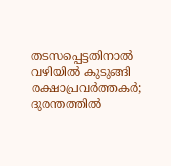തടസപ്പെട്ടതിനാല്‍ വഴിയില്‍ കുടുങ്ങി രക്ഷാപ്രവര്‍ത്തകര്‍; ദുരന്തത്തില്‍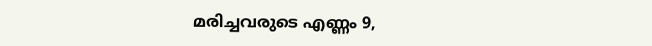മരിച്ചവരുടെ എണ്ണം 9,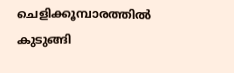ചെളിക്കൂമ്പാരത്തില്‍ കുടുങ്ങി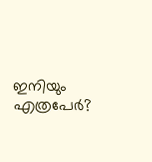ഇനിയും എത്രപേര്‍?